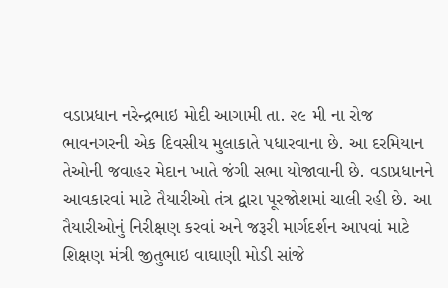વડાપ્રધાન નરેન્દ્રભાઇ મોદી આગામી તા. ૨૯ મી ના રોજ ભાવનગરની એક દિવસીય મુલાકાતે પધારવાના છે. આ દરમિયાન તેઓની જવાહર મેદાન ખાતે જંગી સભા યોજાવાની છે. વડાપ્રધાનને આવકારવાં માટે તૈયારીઓ તંત્ર દ્વારા પૂરજોશમાં ચાલી રહી છે. આ તૈયારીઓનું નિરીક્ષણ કરવાં અને જરૂરી માર્ગદર્શન આપવાં માટે શિક્ષણ મંત્રી જીતુભાઇ વાઘાણી મોડી સાંજે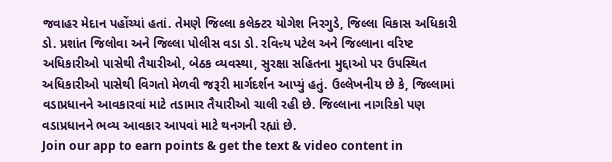જવાહર મેદાન પહોંચ્યાં હતાં. તેમણે જિલ્લા કલેક્ટર યોગેશ નિરગુડે, જિલ્લા વિકાસ અધિકારી ડો. પ્રશાંત જિલોવા અને જિલ્લા પોલીસ વડા ડો. રવિન્ર્ય પટેલ અને જિલ્લાના વરિષ્ટ અધિકારીઓ પાસેથી તૈયારીઓ, બેઠક વ્યવસ્થા, સુરક્ષા સહિતના મુદ્દાઓ પર ઉપસ્થિત અધિકારીઓ પાસેથી વિગતો મેળવી જરૂરી માર્ગદર્શન આપ્યું હતું. ઉલ્લેખનીય છે કે, જિલ્લામાં વડાપ્રધાનને આવકારવાં માટે તડામાર તૈયારીઓ ચાલી રહી છે. જિલ્લાના નાગરિકો પણ વડાપ્રધાનને ભવ્ય આવકાર આપવાં માટે થનગની રહ્યાં છે.
Join our app to earn points & get the text & video content in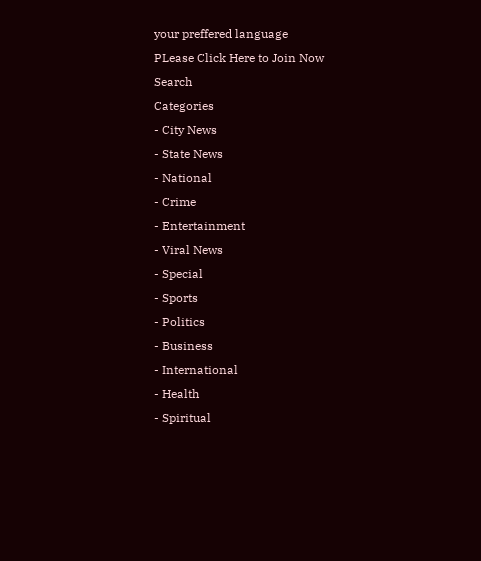your preffered language
PLease Click Here to Join Now
Search
Categories
- City News
- State News
- National
- Crime
- Entertainment
- Viral News
- Special
- Sports
- Politics
- Business
- International
- Health
- Spiritual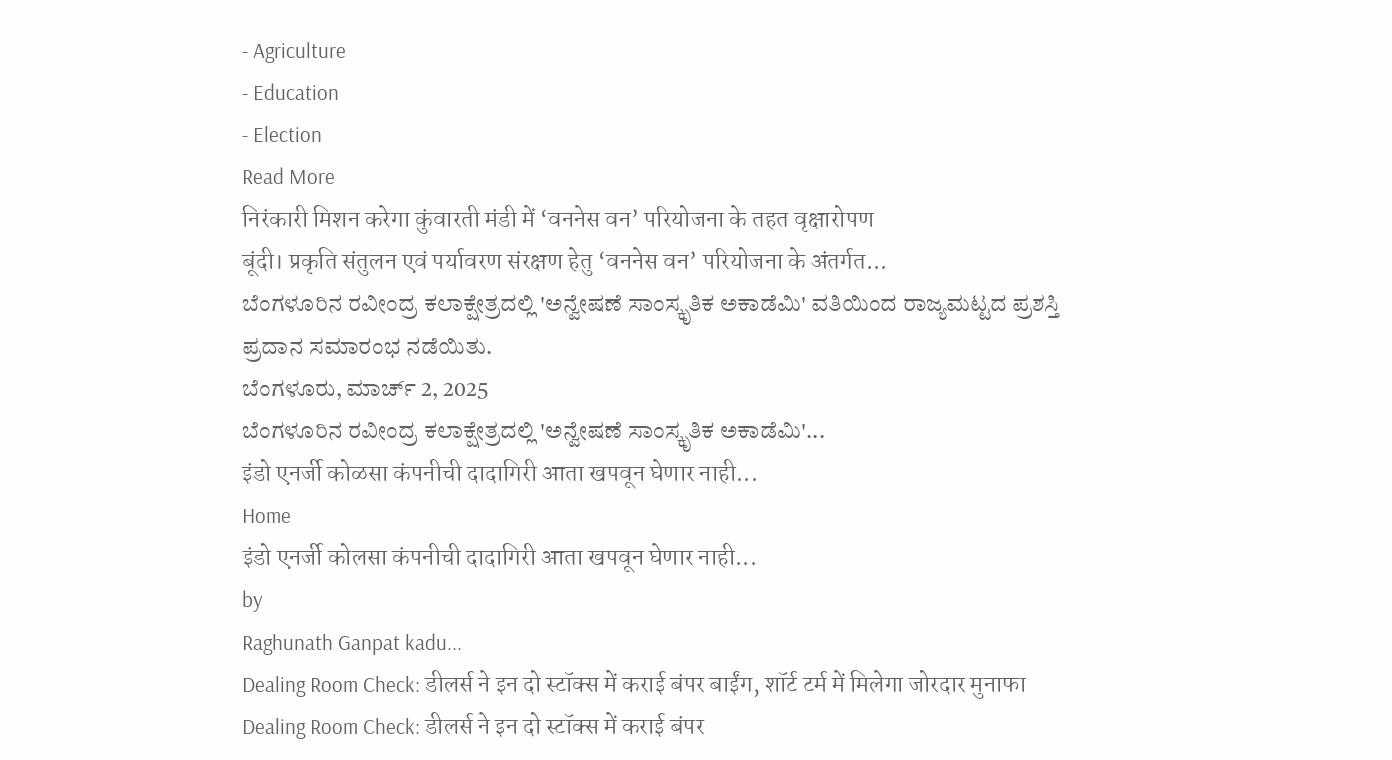- Agriculture
- Education
- Election
Read More
निरंकारी मिशन करेगा कुंवारती मंडी में ‘वननेस वन’ परियोजना के तहत वृक्षारोपण
बूंदी। प्रकृति संतुलन एवं पर्यावरण संरक्षण हेतु ‘वननेस वन’ परियोजना के अंतर्गत...
ಬೆಂಗಳೂರಿನ ರವೀಂದ್ರ ಕಲಾಕ್ಷೇತ್ರದಲ್ಲಿ 'ಅನ್ವೇಷಣೆ ಸಾಂಸ್ಕೃತಿಕ ಅಕಾಡೆಮಿ' ವತಿಯಿಂದ ರಾಜ್ಯಮಟ್ಟದ ಪ್ರಶಸ್ತಿ ಪ್ರದಾನ ಸಮಾರಂಭ ನಡೆಯಿತು.
ಬೆಂಗಳೂರು, ಮಾರ್ಚ್ 2, 2025
ಬೆಂಗಳೂರಿನ ರವೀಂದ್ರ ಕಲಾಕ್ಷೇತ್ರದಲ್ಲಿ 'ಅನ್ವೇಷಣೆ ಸಾಂಸ್ಕೃತಿಕ ಅಕಾಡೆಮಿ'...
इंडो एनर्जी कोळसा कंपनीची दादागिरी आता खपवून घेणार नाही...
Home
इंडो एनर्जी कोलसा कंपनीची दादागिरी आता खपवून घेणार नाही...
by
Raghunath Ganpat kadu...
Dealing Room Check: डीलर्स ने इन दो स्टॉक्स में कराई बंपर बाईंग, शॉर्ट टर्म में मिलेगा जोरदार मुनाफा
Dealing Room Check: डीलर्स ने इन दो स्टॉक्स में कराई बंपर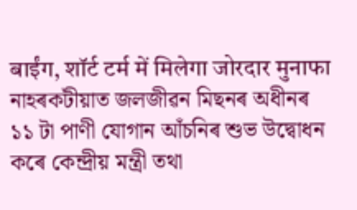बाईंग, शॉर्ट टर्म में मिलेगा जोरदार मुनाफा
নাহৰকটীয়াত জলজীৱন মিছনৰ অধীনৰ ১১ টা পাণী যোগান আঁচনিৰ শুভ উদ্বোধন কৰে কেন্দ্ৰীয় মন্ত্ৰী তথা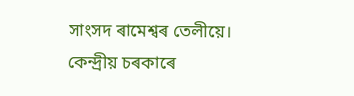সাংসদ ৰামেশ্বৰ তেলীয়ে।
কেন্দ্ৰীয় চৰকাৰে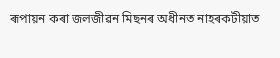ৰূপায়ন কৰা জলজীৱন মিছনৰ অধীনত নাহৰকটীয়াত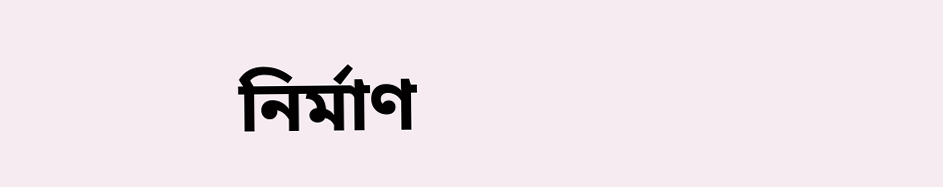নিৰ্মাণ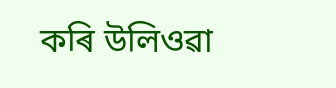কৰি উলিওৱা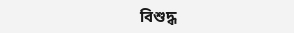বিশুদ্ধ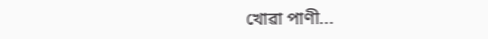খোৱা পাণী...